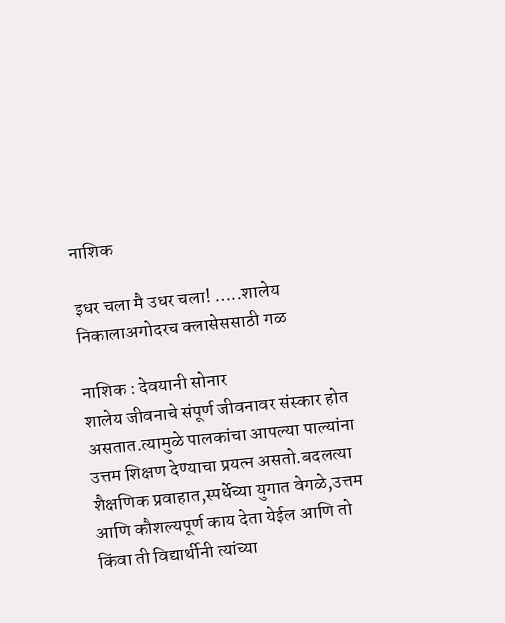नाशिक

इधर चला मै उधर चला! …..शालेय निकालाअगोदरच क्लासेससाठी गळ

नाशिक : देवयानी सोनार
शालेय जीवनाचे संपूर्ण जीवनावर संस्कार होत असतात.त्यामुळे पालकांचा आपल्या पाल्यांना उत्तम शिक्षण देण्याचा प्रयत्न असतो.बदलत्या शैक्षणिक प्रवाहात,स्पर्धेच्या युगात वेगळे,उत्तम आणि कौशल्यपूर्ण काय देता येईल आणि तो किंवा ती विद्यार्थीनी त्यांच्या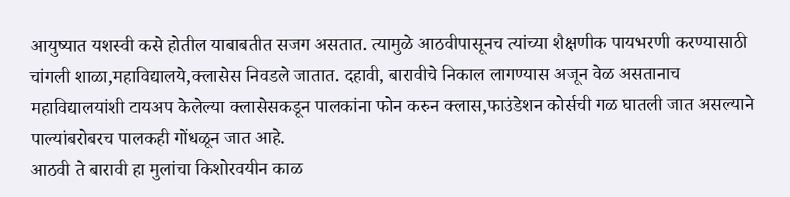आयुष्यात यशस्वी कसे होतील याबाबतीत सजग असतात. त्यामुळे आठवीपासूनच त्यांच्या शैक्षणीक पायभरणी करण्यासाठी चांगली शाळा,महाविद्यालये,क्लासेस निवडले जातात. दहावी, बारावीचे निकाल लागण्यास अजून वेळ असतानाच महाविद्यालयांशी टायअप केलेल्या क्लासेसकडून पालकांना फोन करुन क्लास,फाउंडेशन कोर्सची गळ घातली जात असल्याने पाल्यांबरोबरच पालकही गोंधळून जात आहे.
आठवी ते बारावी हा मुलांचा किशोरवयीन काळ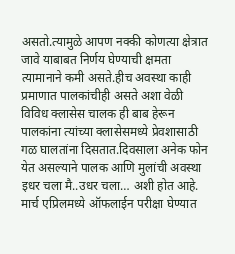असतो.त्यामुळे आपण नक्की कोणत्या क्षेत्रात जावे याबाबत निर्णय घेण्याची क्षमता त्यामानाने कमी असते.हीच अवस्था काही प्रमाणात पालकांचीही असते अशा वेळी विविध क्लासेस चालक ही बाब हेरून पालकांना त्यांच्या क्लासेसमध्ये प्रेवशासाठी गळ घालतांना दिसतात.दिवसाला अनेक फोन येत असल्याने पालक आणि मुलांची अवस्था इधर चला मै..उधर चला… अशी होत आहे.
मार्च एप्रिलमध्ये ऑफलाईन परीक्षा घेण्यात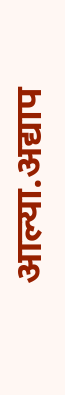आल्या.अद्याप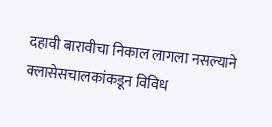दहावी बारावीचा निकाल लागला नसल्याने क्लासेसचालकांकडून विविध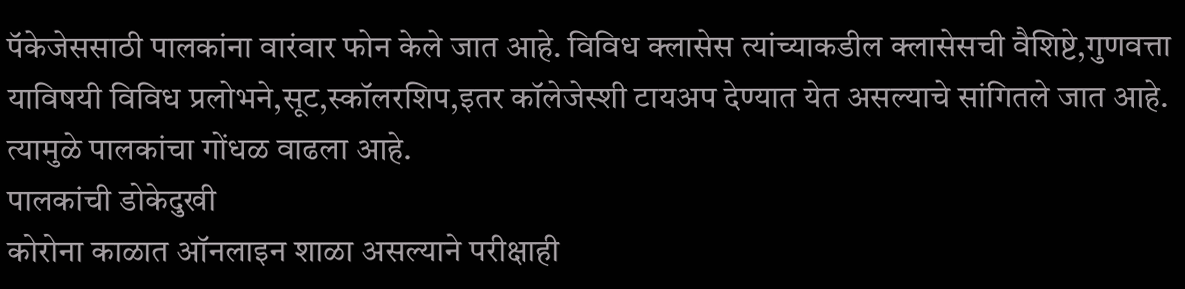पॅकेजेससाठी पालकांना वारंवार फोन केले जात आहे. विविध क्लासेस त्यांच्याकडील क्लासेसची वैशिष्टे,गुणवत्ता याविषयी विविध प्रलोभने,सूट,स्कॉलरशिप,इतर कॉलेजेस्शी टायअप देण्यात येत असल्याचे सांगितले जात आहे. त्यामुळे पालकांचा गोंधळ वाढला आहे.
पालकांची डोकेदुखी
कोरोना काळात ऑनलाइन शाळा असल्याने परीक्षाही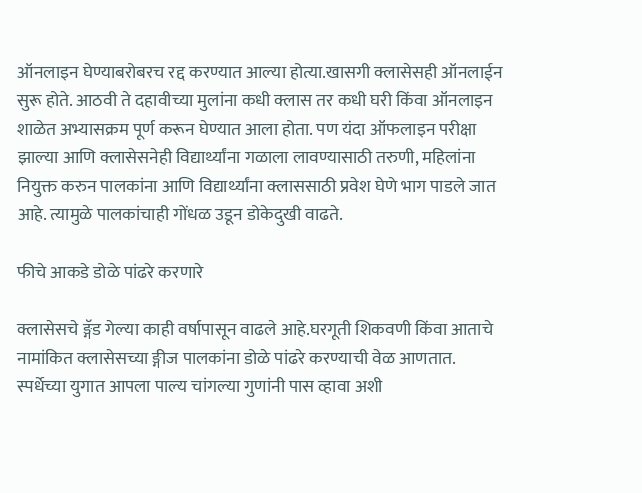ऑनलाइन घेण्याबरोबरच रद्द करण्यात आल्या होत्या.खासगी क्लासेसही ऑनलाईन सुरू होते. आठवी ते दहावीच्या मुलांना कधी क्लास तर कधी घरी किंवा ऑनलाइन शाळेत अभ्यासक्रम पूर्ण करून घेण्यात आला होता. पण यंदा ऑफलाइन परीक्षा झाल्या आणि क्लासेसनेही विद्यार्थ्यांना गळाला लावण्यासाठी तरुणी, महिलांना नियुक्त करुन पालकांना आणि विद्यार्थ्यांना क्लाससाठी प्रवेश घेणे भाग पाडले जात आहे. त्यामुळे पालकांचाही गोंधळ उडून डोकेदुखी वाढते.

फीचे आकडे डोळे पांढरे करणारे

क्लासेसचे ङ्गॅड गेल्या काही वर्षापासून वाढले आहे.घरगूती शिकवणी किंवा आताचे नामांकित क्लासेसच्या ङ्गीज पालकांना डोळे पांढरे करण्याची वेळ आणतात.
स्पर्धेच्या युगात आपला पाल्य चांगल्या गुणांनी पास व्हावा अशी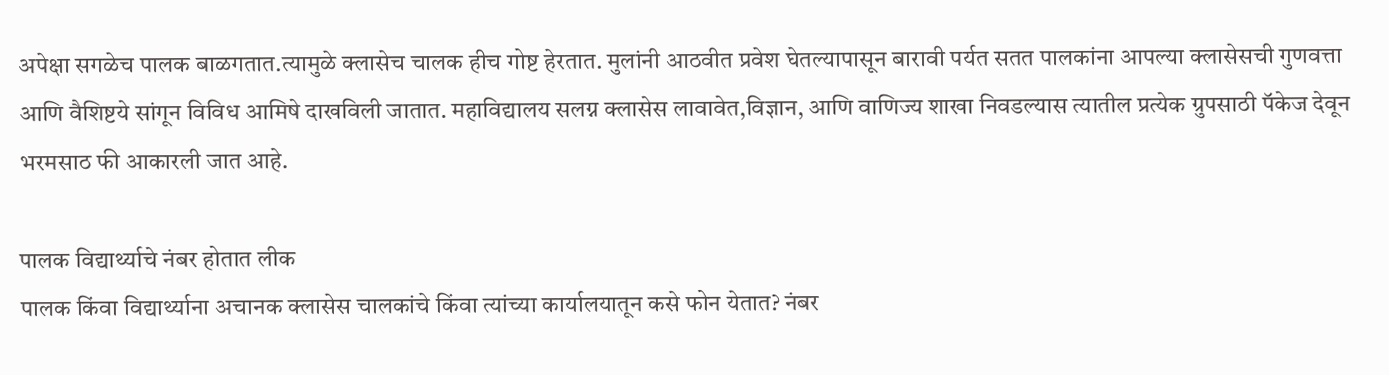अपेक्षा सगळेच पालक बाळगतात.त्यामुळे क्लासेच चालक हीच गोष्ट हेरतात. मुलांनी आठवीत प्रवेश घेतल्यापासून बारावी पर्यत सतत पालकांना आपल्या क्लासेसची गुणवत्ता आणि वैशिष्टये सांगून विविध आमिषे दाखविली जातात. महाविद्यालय सलग्न क्लासेस लावावेत,विज्ञान, आणि वाणिज्य शाखा निवडल्यास त्यातील प्रत्येक ग्रुपसाठी पॅकेज देवून भरमसाठ फी आकारली जात आहे.

पालक विद्यार्थ्याचे नंबर होतात लीक
पालक किंवा विद्यार्थ्याना अचानक क्लासेस चालकांचे किंवा त्यांच्या कार्यालयातून कसे फोन येतात? नंबर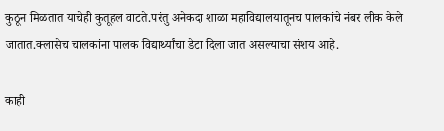कुठून मिळतात याचेही कुतूहल वाटते.परंतु अनेकदा शाळा महाविद्यालयातूनच पालकांचे नंबर लीक केले जातात.क्लासेच चालकांना पालक विद्यार्थ्यांचा डेटा दिला जात असल्याचा संशय आहे.

काही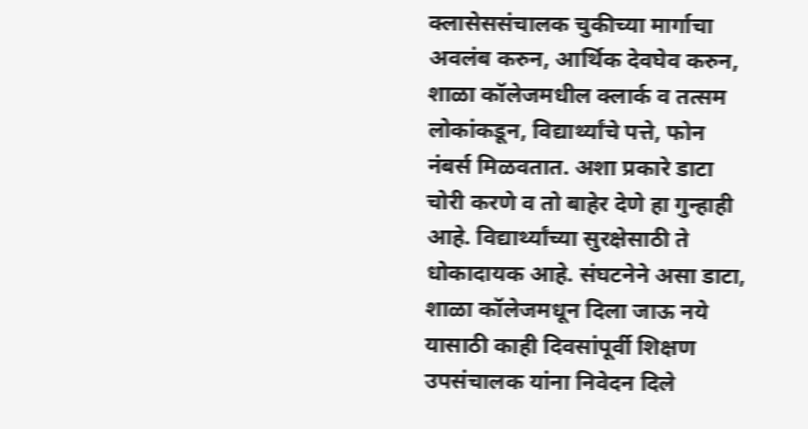क्लासेससंचालक चुकीच्या मार्गाचा अवलंब करुन, आर्थिक देवघेव करुन, शाळा कॉलेजमधील क्लार्क व तत्सम लोकांकडून, विद्यार्थ्यांचे पत्ते, फोन नंबर्स मिळवतात. अशा प्रकारे डाटा चोरी करणे व तो बाहेर देणे हा गुन्हाही आहे. विद्यार्थ्यांच्या सुरक्षेसाठी ते धोकादायक आहे. संघटनेने असा डाटा, शाळा कॉलेजमधून दिला जाऊ नये यासाठी काही दिवसांपूर्वी शिक्षण उपसंचालक यांना निवेदन दिले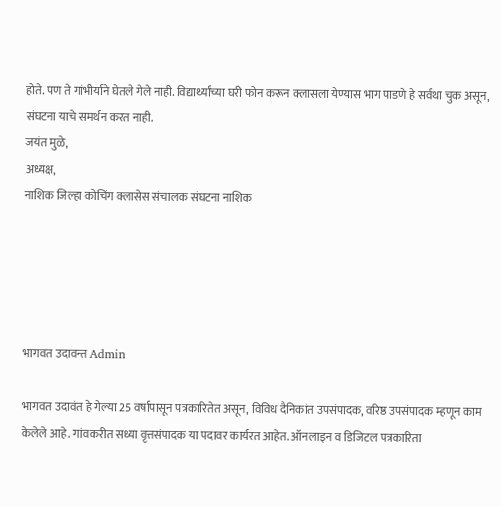होते. पण ते गांभीर्याने घेतले गेले नाही. विद्यार्थ्यांच्या घरी फोन करून क्लासला येण्यास भाग पाडणे हे सर्वथा चुक असून, संघटना याचे समर्थन करत नाही.
जयंत मुळे,
अध्यक्ष,
नाशिक जिल्हा कोचिंग क्लासेस संचालक संघटना नाशिक





भागवत उदावन्त Admin

भागवत उदावंत हे गेल्या 25 वर्षापासून पत्रकारितेत असून, विविध दैनिकांत उपसंपादक, वरिष्ठ उपसंपादक म्हणून काम केलेले आहे. गांवकरीत सध्या वृत्तसंपादक या पदावर कार्यरत आहेत. ऑनलाइन व डिजिटल पत्रकारिता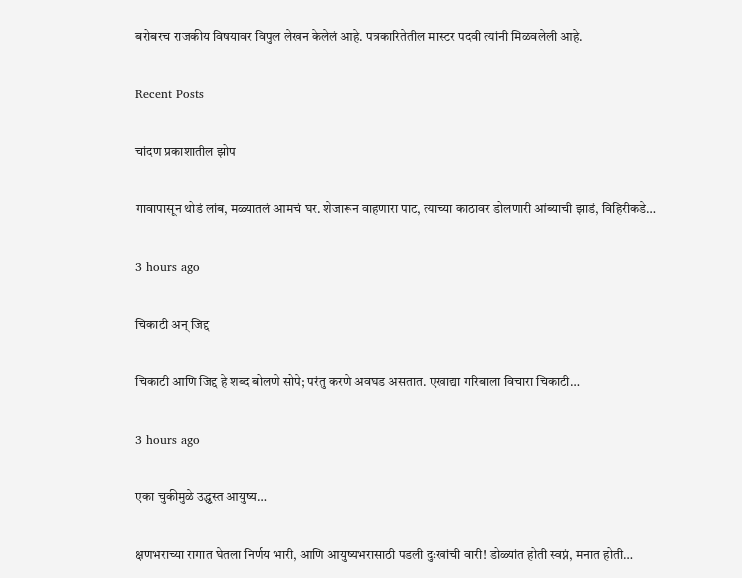बरोबरच राजकीय विषयावर विपुल लेखन केलेलं आहे. पत्रकारितेतील मास्टर पदवी त्यांनी मिळवलेली आहे.

Recent Posts

चांदण प्रकाशातील झोप

गावापासून थोडं लांब, मळ्यातलं आमचं घर. शेजारून वाहणारा पाट, त्याच्या काठावर डोलणारी आंब्याची झाडं, विहिरीकडे…

3 hours ago

चिकाटी अन् जिद्द

चिकाटी आणि जिद्द हे शब्द बोलणे सोपे; परंतु करणे अवघड असतात. एखाद्या गरिबाला विचारा चिकाटी…

3 hours ago

एका चुकीमुळे उद्ध्वस्त आयुष्य…

क्षणभराच्या रागात घेतला निर्णय भारी, आणि आयुष्यभरासाठी पडली दुःखांची वारी! डोळ्यांत होती स्वप्नं, मनात होती…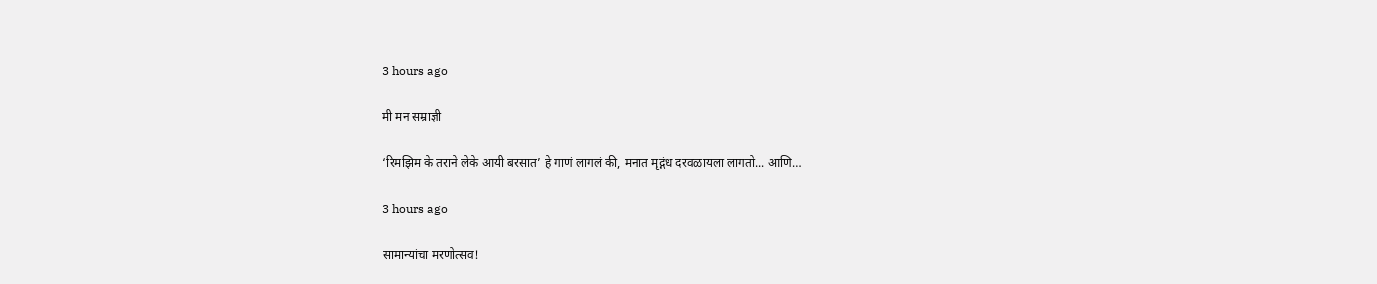3 hours ago

मी मन सम्राज्ञी

‘रिमझिम के तराने लेके आयी बरसात’ हे गाणं लागलं की, मनात मृद्गंध दरवळायला लागतो... आणि…

3 hours ago

सामान्यांचा मरणोत्सव!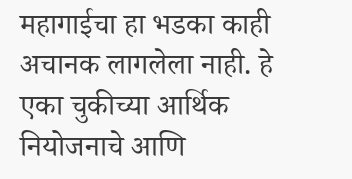महागाईचा हा भडका काही अचानक लागलेला नाही. हे एका चुकीच्या आर्थिक नियोजनाचे आणि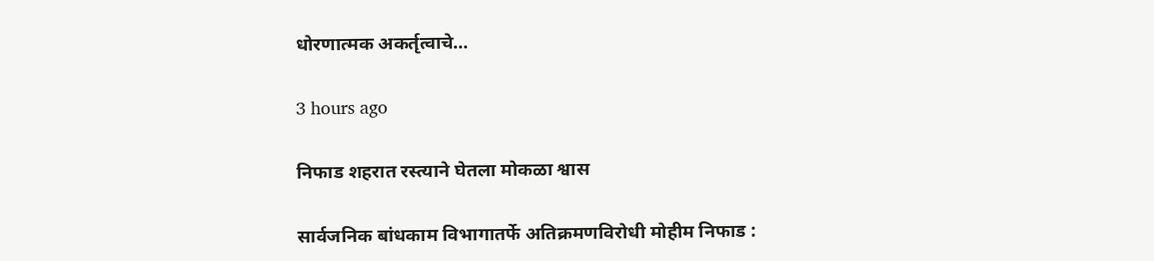धोरणात्मक अकर्तृत्वाचे…

3 hours ago

निफाड शहरात रस्त्याने घेतला मोकळा श्वास

सार्वजनिक बांधकाम विभागातर्फे अतिक्रमणविरोधी मोहीम निफाड :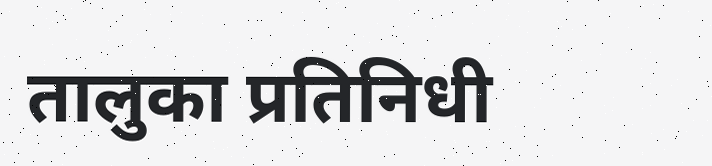तालुका प्रतिनिधी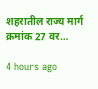शहरातील राज्य मार्ग क्रमांक 27 वर…

4 hours ago